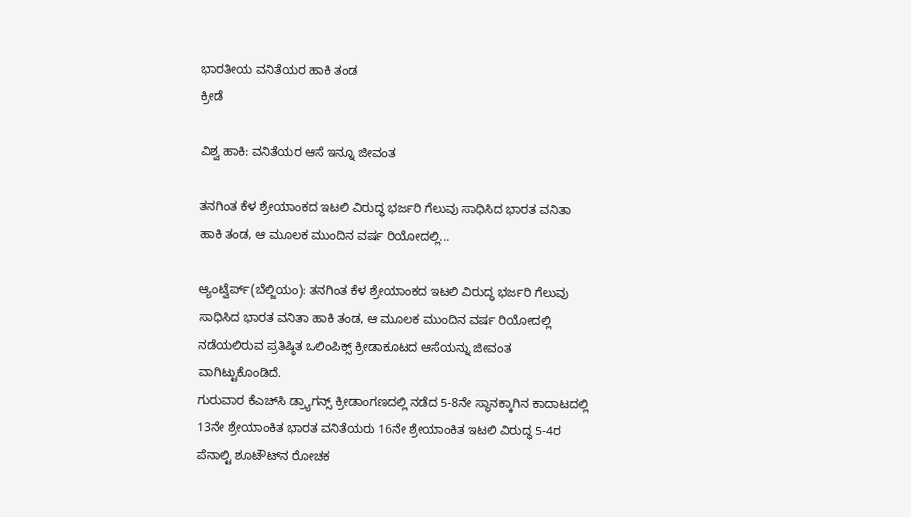ಭಾರತೀಯ ವನಿತೆಯರ ಹಾಕಿ ತಂಡ
ಕ್ರೀಡೆ

ವಿಶ್ವ ಹಾಕಿ: ವನಿತೆಯರ ಆಸೆ ಇನ್ನೂ ಜೀವಂತ

ತನಗಿಂತ ಕೆಳ ಶ್ರೇಯಾಂಕದ ಇಟಲಿ ವಿರುದ್ಧ ಭರ್ಜರಿ ಗೆಲುವು ಸಾಧಿಸಿದ ಭಾರತ ವನಿತಾ ಹಾಕಿ ತಂಡ, ಆ ಮೂಲಕ ಮುಂದಿನ ವರ್ಷ ರಿಯೋದಲ್ಲಿ...

ಆ್ಯಂಟ್ವೆರ್ಪ್(ಬೆಲ್ಜಿಯಂ): ತನಗಿಂತ ಕೆಳ ಶ್ರೇಯಾಂಕದ ಇಟಲಿ ವಿರುದ್ಧ ಭರ್ಜರಿ ಗೆಲುವು ಸಾಧಿಸಿದ ಭಾರತ ವನಿತಾ ಹಾಕಿ ತಂಡ, ಆ ಮೂಲಕ ಮುಂದಿನ ವರ್ಷ ರಿಯೋದಲ್ಲಿ ನಡೆಯಲಿರುವ ಪ್ರತಿಷ್ಠಿತ ಒಲಿಂಪಿಕ್ಸ್ ಕ್ರೀಡಾಕೂಟದ ಆಸೆಯನ್ನು ಜೀವಂತ ವಾಗಿಟ್ಟುಕೊಂಡಿದೆ.
ಗುರುವಾರ ಕೆಎಚ್‍ಸಿ ಡ್ರ್ಯಾಗನ್ಸ್ ಕ್ರೀಡಾಂಗಣದಲ್ಲಿ ನಡೆದ 5-8ನೇ ಸ್ಥಾನಕ್ಕಾಗಿನ ಕಾದಾಟದಲ್ಲಿ 13ನೇ ಶ್ರೇಯಾಂಕಿತ ಭಾರತ ವನಿತೆಯರು 16ನೇ ಶ್ರೇಯಾಂಕಿತ ಇಟಲಿ ವಿರುದ್ಧ 5-4ರ ಪೆನಾಲ್ಟಿ ಶೂಟೌಟ್‍ನ ರೋಚಕ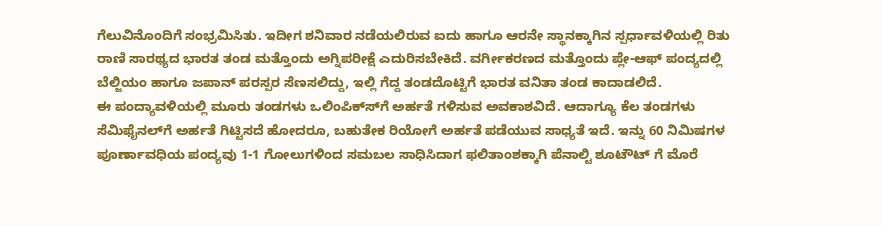ಗೆಲುವಿನೊಂದಿಗೆ ಸಂಭ್ರಮಿಸಿತು. ಇದೀಗ ಶನಿವಾರ ನಡೆಯಲಿರುವ ಐದು ಹಾಗೂ ಆರನೇ ಸ್ಥಾನಕ್ಕಾಗಿನ ಸ್ಪರ್ಧಾವಳಿಯಲ್ಲಿ ರಿತು ರಾಣಿ ಸಾರಥ್ಯದ ಭಾರತ ತಂಡ ಮತ್ತೊಂದು ಅಗ್ನಿಪರೀಕ್ಷೆ ಎದುರಿಸಬೇಕಿದೆ. ವರ್ಗೀಕರಣದ ಮತ್ತೊಂದು ಪ್ಲೇ-ಆಫ್ ಪಂದ್ಯದಲ್ಲಿ ಬೆಲ್ಜಿಯಂ ಹಾಗೂ ಜಪಾನ್ ಪರಸ್ಪರ ಸೆಣಸಲಿದ್ದು, ಇಲ್ಲಿ ಗೆದ್ದ ತಂಡದೊಟ್ಟಿಗೆ ಭಾರತ ವನಿತಾ ತಂಡ ಕಾದಾಡಲಿದೆ.
ಈ ಪಂದ್ಯಾವಳಿಯಲ್ಲಿ ಮೂರು ತಂಡಗಳು ಒಲಿಂಪಿಕ್ಸ್‍ಗೆ ಅರ್ಹತೆ ಗಳಿಸುವ ಅವಕಾಶವಿದೆ. ಆದಾಗ್ಯೂ ಕೆಲ ತಂಡಗಳು ಸೆಮಿಫೈನಲ್‍ಗೆ ಅರ್ಹತೆ ಗಿಟ್ಟಿಸದೆ ಹೋದರೂ, ಬಹುತೇಕ ರಿಯೋಗೆ ಅರ್ಹತೆ ಪಡೆಯುವ ಸಾಧ್ಯತೆ ಇದೆ. ಇನ್ನು 60 ನಿಮಿಷಗಳ ಪೂರ್ಣಾವಧಿಯ ಪಂದ್ಯವು 1-1 ಗೋಲುಗಳಿಂದ ಸಮಬಲ ಸಾಧಿಸಿದಾಗ ಫಲಿತಾಂಶಕ್ಕಾಗಿ ಪೆನಾಲ್ಟಿ ಶೂಟೌಟ್ ಗೆ ಮೊರೆ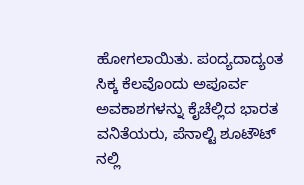ಹೋಗಲಾಯಿತು. ಪಂದ್ಯದಾದ್ಯಂತ ಸಿಕ್ಕ ಕೆಲವೊಂದು ಅಪೂರ್ವ ಅವಕಾಶಗಳನ್ನು ಕೈಚೆಲ್ಲಿದ ಭಾರತ ವನಿತೆಯರು, ಪೆನಾಲ್ಟಿ ಶೂಟೌಟ್ ನಲ್ಲಿ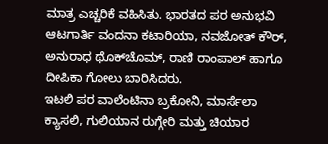ಮಾತ್ರ ಎಚ್ಚರಿಕೆ ವಹಿಸಿತು. ಭಾರತದ ಪರ ಅನುಭವಿ ಆಟಗಾರ್ತಿ ವಂದನಾ ಕಟಾರಿಯಾ, ನವಜೋತ್ ಕೌರ್, ಅನುರಾಧ ಥೊಕ್‍ಚೊಮ್, ರಾಣಿ ರಾಂಪಾಲ್ ಹಾಗೂ ದೀಪಿಕಾ ಗೋಲು ಬಾರಿಸಿದರು.
ಇಟಲಿ ಪರ ವಾಲೆಂಟಿನಾ ಬ್ರಕೋನಿ, ಮಾರ್ಸೆಲಾ ಕ್ಯಾಸಲಿ, ಗುಲಿಯಾನ ರುಗ್ಗೇರಿ ಮತ್ತು ಚಿಯಾರ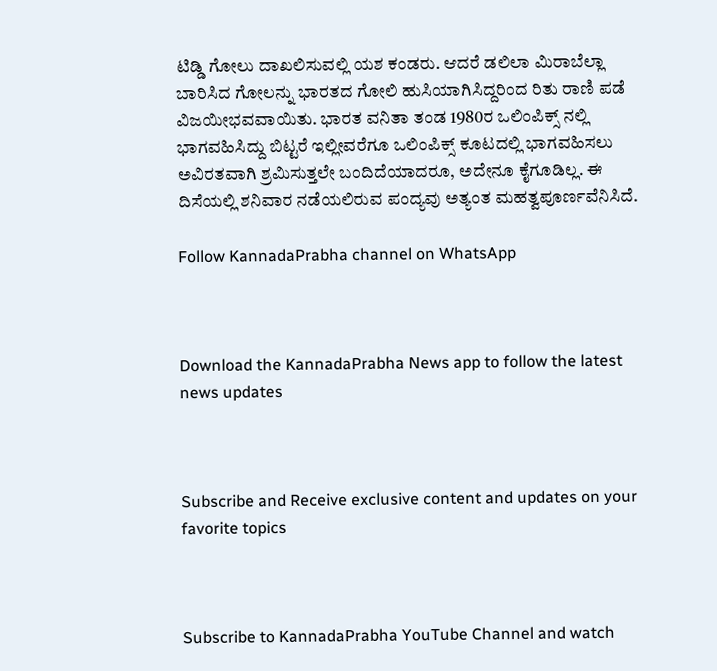ಟಿಡ್ಡಿ ಗೋಲು ದಾಖಲಿಸುವಲ್ಲಿ ಯಶ ಕಂಡರು. ಆದರೆ ಡಲಿಲಾ ಮಿರಾಬೆಲ್ಲಾ ಬಾರಿಸಿದ ಗೋಲನ್ನು ಭಾರತದ ಗೋಲಿ ಹುಸಿಯಾಗಿಸಿದ್ದರಿಂದ ರಿತು ರಾಣಿ ಪಡೆ ವಿಜಯೀಭವವಾಯಿತು. ಭಾರತ ವನಿತಾ ತಂಡ 1980ರ ಒಲಿಂಪಿಕ್ಸ್ ನಲ್ಲಿ ಭಾಗವಹಿಸಿದ್ದು ಬಿಟ್ಟರೆ ಇಲ್ಲೀವರೆಗೂ ಒಲಿಂಪಿಕ್ಸ್ ಕೂಟದಲ್ಲಿ ಭಾಗವಹಿಸಲು ಅವಿರತವಾಗಿ ಶ್ರಮಿಸುತ್ತಲೇ ಬಂದಿದೆಯಾದರೂ, ಅದೇನೂ ಕೈಗೂಡಿಲ್ಲ. ಈ ದಿಸೆಯಲ್ಲಿ ಶನಿವಾರ ನಡೆಯಲಿರುವ ಪಂದ್ಯವು ಅತ್ಯಂತ ಮಹತ್ವಪೂರ್ಣವೆನಿಸಿದೆ.

Follow KannadaPrabha channel on WhatsApp



Download the KannadaPrabha News app to follow the latest news updates



Subscribe and Receive exclusive content and updates on your favorite topics



Subscribe to KannadaPrabha YouTube Channel and watch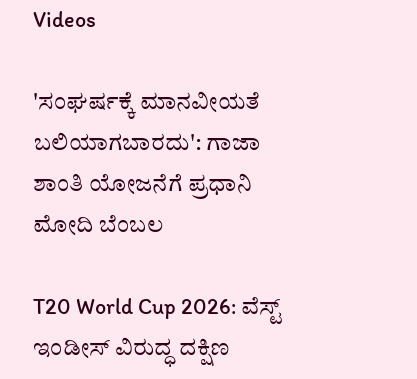Videos

'ಸಂಘರ್ಷಕ್ಕೆ ಮಾನವೀಯತೆ ಬಲಿಯಾಗಬಾರದು': ಗಾಜಾ ಶಾಂತಿ ಯೋಜನೆಗೆ ಪ್ರಧಾನಿ ಮೋದಿ ಬೆಂಬಲ

T20 World Cup 2026: ವೆಸ್ಟ್ ಇಂಡೀಸ್ ವಿರುದ್ಧ ದಕ್ಷಿಣ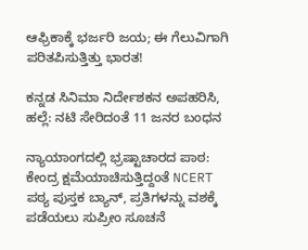ಆಫ್ರಿಕಾಕ್ಕೆ ಭರ್ಜರಿ ಜಯ; ಈ ಗೆಲುವಿಗಾಗಿ ಪರಿತಪಿಸುತ್ತಿತ್ತು ಭಾರತ!

ಕನ್ನಡ ಸಿನಿಮಾ ನಿರ್ದೇಶಕನ ಅಪಹರಿಸಿ, ಹಲ್ಲೆ: ನಟಿ ಸೇರಿದಂತೆ 11 ಜನರ ಬಂಧನ

ನ್ಯಾಯಾಂಗದಲ್ಲಿ ಭ್ರಷ್ಟಾಚಾರದ ಪಾಠ: ಕೇಂದ್ರ ಕ್ಷಮೆಯಾಚಿಸುತ್ತಿದ್ದಂತೆ NCERT ಪಠ್ಯ ಪುಸ್ತಕ ಬ್ಯಾನ್, ಪ್ರತಿಗಳನ್ನು ವಶಕ್ಕೆ ಪಡೆಯಲು ಸುಪ್ರೀಂ ಸೂಚನೆ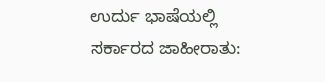ಉರ್ದು ಭಾಷೆಯಲ್ಲಿ ಸರ್ಕಾರದ ಜಾಹೀರಾತು: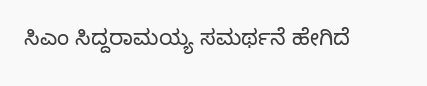ಸಿಎಂ ಸಿದ್ದರಾಮಯ್ಯ ಸಮರ್ಥನೆ ಹೇಗಿದೆ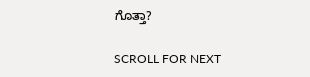ಗೊತ್ತಾ?

SCROLL FOR NEXT